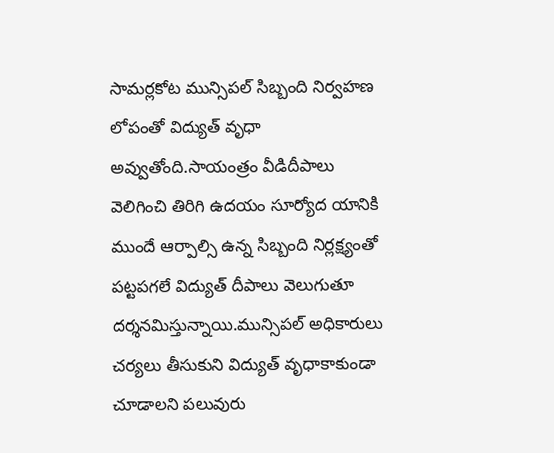సామర్లకోట మున్సిపల్ సిబ్బంది నిర్వహణ లోపంతో విద్యుత్ వృధా అవ్వుతోంది.సాయంత్రం వీడిదీపాలు వెలిగించి తిరిగి ఉదయం సూర్యోద యానికి ముందే ఆర్పాల్సి ఉన్న సిబ్బంది నిర్లక్ష్యంతో పట్టపగలే విద్యుత్ దీపాలు వెలుగుతూ దర్శనమిస్తున్నాయి.మున్సిపల్ అధికారులు చర్యలు తీసుకుని విద్యుత్ వృధాకాకుండా చూడాలని పలువురు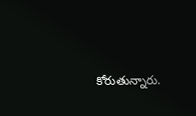కోరుతున్నారు.